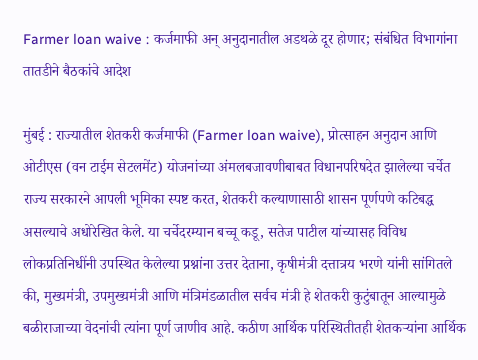Farmer loan waive : कर्जमाफी अन् अनुदानातील अडथळे दूर होणार; संबंधित विभागांना तातडीने बैठकांचे आदेश

मुंबई : राज्यातील शेतकरी कर्जमाफी (Farmer loan waive), प्रोत्साहन अनुदान आणि ओटीएस (वन टाईम सेटलमेंट) योजनांच्या अंमलबजावणीबाबत विधानपरिषदेत झालेल्या चर्चेत राज्य सरकारने आपली भूमिका स्पष्ट करत, शेतकरी कल्याणासाठी शासन पूर्णपणे कटिबद्ध असल्याचे अधोरेखित केले. या चर्चेदरम्यान बच्चू कडू, सतेज पाटील यांच्यासह विविध लोकप्रतिनिधींनी उपस्थित केलेल्या प्रश्नांना उत्तर देताना, कृषीमंत्री दत्तात्रय भरणे यांनी सांगितले की, मुख्यमंत्री, उपमुख्यमंत्री आणि मंत्रिमंडळातील सर्वच मंत्री हे शेतकरी कुटुंबातून आल्यामुळे बळीराजाच्या वेदनांची त्यांना पूर्ण जाणीव आहे. कठीण आर्थिक परिस्थितीतही शेतकऱ्यांना आर्थिक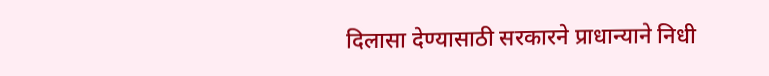दिलासा देण्यासाठी सरकारने प्राधान्याने निधी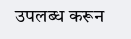उपलब्ध करून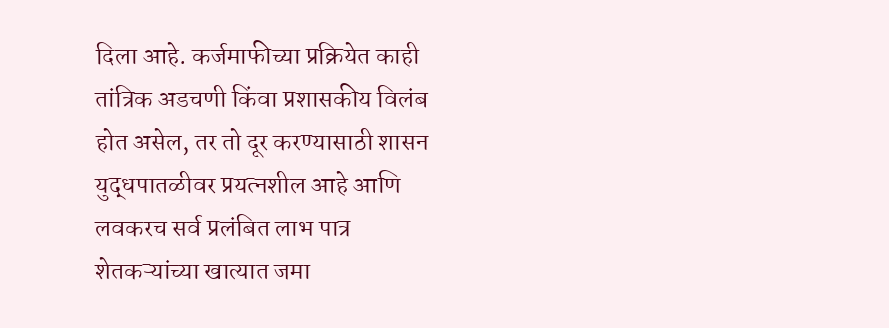दिला आहे. कर्जमाफीच्या प्रक्रियेत काही तांत्रिक अडचणी किंवा प्रशासकीय विलंब होत असेल, तर तो दूर करण्यासाठी शासन युद्धपातळीवर प्रयत्नशील आहे आणि लवकरच सर्व प्रलंबित लाभ पात्र शेतकऱ्यांच्या खात्यात जमा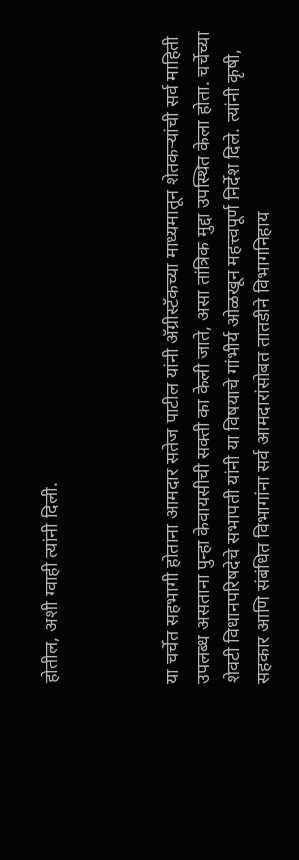होतील, अशी ग्वाही त्यांनी दिली.



या चर्चेत सहभागी होताना आमदार सतेज पाटील यांनी अ‍ॅग्रीस्टॅकच्या माध्यमातून शेतकऱ्यांची सर्व माहिती उपलब्ध असताना पुन्हा केवायसीची सक्ती का केली जाते, असा तांत्रिक मुद्दा उपस्थित केला होता. चर्चेच्या शेवटी विधानपरिषदेचे सभापती यांनी या विषयाचे गांभीर्य ओळखून महत्त्वपूर्ण निर्देश दिले. त्यांनी कृषी, सहकार आणि संबंधित विभागांना सर्व आमदारांसोबत तातडीने विभागनिहाय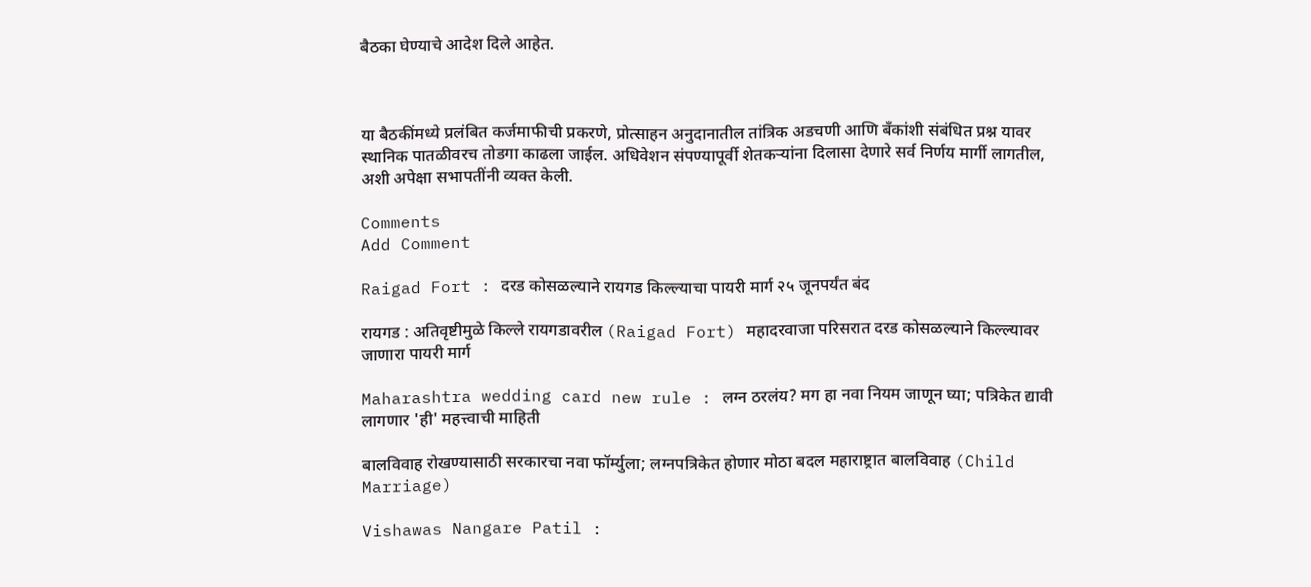बैठका घेण्याचे आदेश दिले आहेत.



या बैठकींमध्ये प्रलंबित कर्जमाफीची प्रकरणे, प्रोत्साहन अनुदानातील तांत्रिक अडचणी आणि बँकांशी संबंधित प्रश्न यावर स्थानिक पातळीवरच तोडगा काढला जाईल. अधिवेशन संपण्यापूर्वी शेतकऱ्यांना दिलासा देणारे सर्व निर्णय मार्गी लागतील, अशी अपेक्षा सभापतींनी व्यक्त केली.

Comments
Add Comment

Raigad Fort : दरड कोसळल्याने रायगड किल्ल्याचा पायरी मार्ग २५ जूनपर्यंत बंद

रायगड : अतिवृष्टीमुळे किल्ले रायगडावरील (Raigad Fort) महादरवाजा परिसरात दरड कोसळल्याने किल्ल्यावर जाणारा पायरी मार्ग

Maharashtra wedding card new rule : लग्न ठरलंय? मग हा नवा नियम जाणून घ्या; पत्रिकेत द्यावी लागणार 'ही' महत्त्वाची माहिती

बालविवाह रोखण्यासाठी सरकारचा नवा फॉर्म्युला; लग्नपत्रिकेत होणार मोठा बदल महाराष्ट्रात बालविवाह (Child Marriage)

Vishawas Nangare Patil :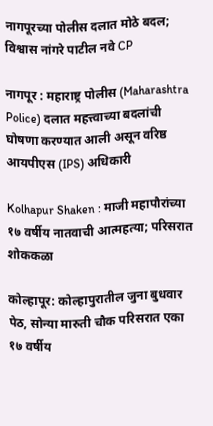नागपूरच्या पोलीस दलात मोठे बदल; विश्वास नांगरे पाटील नवे CP

नागपूर : महाराष्ट्र पोलीस (Maharashtra Police) दलात महत्त्वाच्या बदलांची घोषणा करण्यात आली असून वरिष्ठ आयपीएस (IPS) अधिकारी

Kolhapur Shaken : माजी महापौरांच्या १७ वर्षीय नातवाची आत्महत्या; परिसरात शोककळा

कोल्हापूर: कोल्हापुरातील जुना बुधवार पेठ, सोन्या मारुती चौक परिसरात एका १७ वर्षीय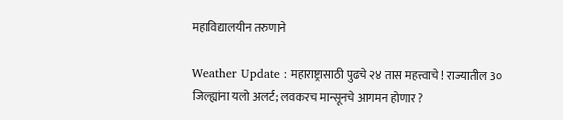महाविद्यालयीन तरुणाने

Weather Update : महाराष्ट्रासाठी पुढचे २४ तास महत्त्वाचे ! राज्यातील 3० जिल्ह्यांना यलो अलर्ट; लवकरच मान्सूनचे आगमन होणार ?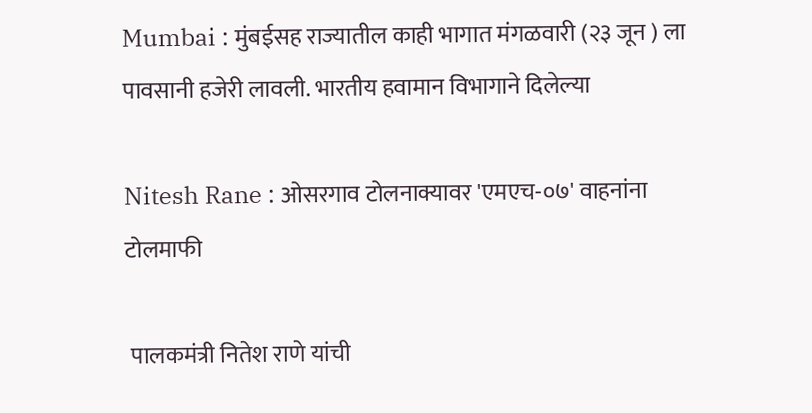Mumbai : मुंबईसह राज्यातील काही भागात मंगळवारी (२३ जून ) ला पावसानी हजेरी लावली. भारतीय हवामान विभागाने दिलेल्या

Nitesh Rane : ओसरगाव टोलनाक्यावर 'एमएच-०७' वाहनांना टोलमाफी

 पालकमंत्री नितेश राणे यांची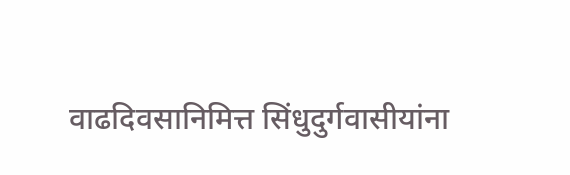वाढदिवसानिमित्त सिंधुदुर्गवासीयांना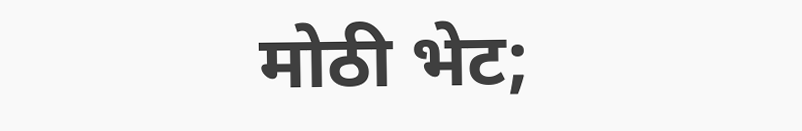मोठी भेट;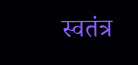स्वतंत्र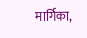मार्गिका,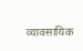व्यावसायिक